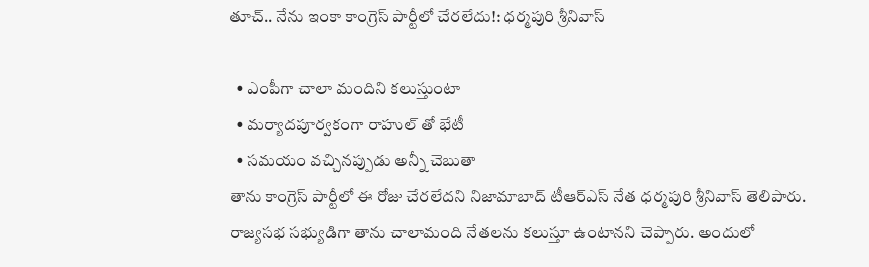తూచ్.. నేను ఇంకా కాంగ్రెస్ పార్టీలో చేరలేదు!: ధర్మపురి శ్రీనివాస్

  • ఎంపీగా చాలా మందిని కలుస్తుంటా
  • మర్యాదపూర్వకంగా రాహుల్ తో భేటీ
  • సమయం వచ్చినప్పుడు అన్నీ చెబుతా
తాను కాంగ్రెస్ పార్టీలో ఈ రోజు చేరలేదని నిజామాబాద్ టీఆర్ఎస్ నేత ధర్మపురి శ్రీనివాస్ తెలిపారు. రాజ్యసభ సభ్యుడిగా తాను చాలామంది నేతలను కలుస్తూ ఉంటానని చెప్పారు. అందులో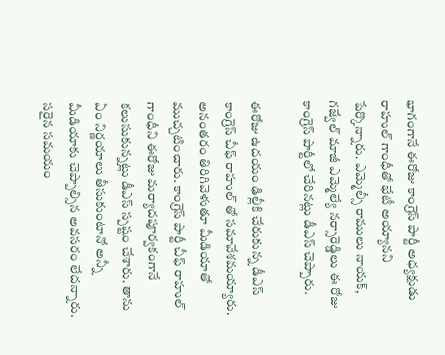భాగంగానే ఈరోజు కాంగ్రెస్ పార్టీ అధ్యక్షుడు రాహుల్ గాంధీతో భేటీ అయ్యానని పేర్కొన్నారు. ఎమ్మెల్సీ రాములు నాయక్, గజ్వేల్ మాజీ ఎమ్మెల్యే నర్సారెడ్డిలు ఈ రోజు కాంగ్రెస్ పార్టీలో చేరినట్లు డీఎస్ చెప్పారు.

ఈరోజు ఉదయం ఢిల్లీకి చేరుకున్న డీఎస్ కాంగ్రెస్ చీఫ్ రాహుల్ తో సమావేశమయ్యారు. అనంతరం తిరిగివెళుతూ మీడియాతో ముచ్చటించారు. కాంగ్రెస్ పార్టీ చీఫ్ రాహుల్ గాంధీని ఈరోజు మర్యాదపూర్వకంగానే కలుసుకున్నట్లు డీఎస్ స్పష్టం చేశారు. తాను ఏం నిర్ణయాలు తీసుకుంటానో అన్నీ మీడియాకు చెప్పాల్సిన అవసరం లేదన్నారు. సరైన సమయం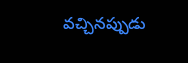వచ్చినప్పుడు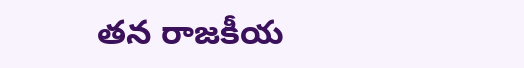తన రాజకీయ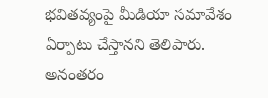భవితవ్యంపై మీడియా సమావేశం ఏర్పాటు చేస్తానని తెలిపారు. అనంతరం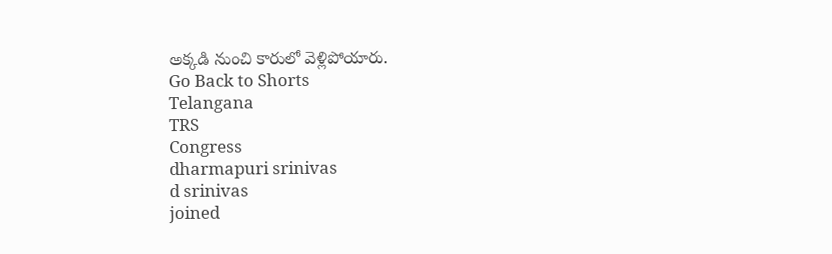అక్కడి నుంచి కారులో వెళ్లిపోయారు.
Go Back to Shorts
Telangana
TRS
Congress
dharmapuri srinivas
d srinivas
joined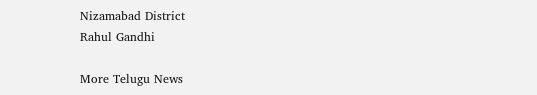Nizamabad District
Rahul Gandhi

More Telugu News